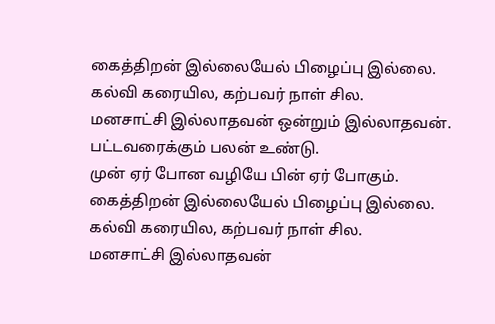கைத்திறன் இல்லையேல் பிழைப்பு இல்லை.
கல்வி கரையில, கற்பவர் நாள் சில.
மனசாட்சி இல்லாதவன் ஒன்றும் இல்லாதவன்.
பட்டவரைக்கும் பலன் உண்டு.
முன் ஏர் போன வழியே பின் ஏர் போகும்.
கைத்திறன் இல்லையேல் பிழைப்பு இல்லை.
கல்வி கரையில, கற்பவர் நாள் சில.
மனசாட்சி இல்லாதவன்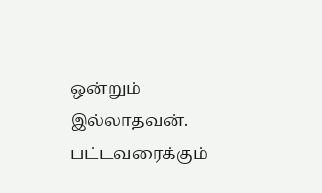ஒன்றும் இல்லாதவன்.
பட்டவரைக்கும்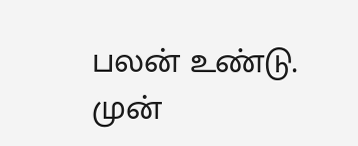பலன் உண்டு.
முன்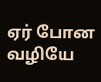ஏர் போன வழியே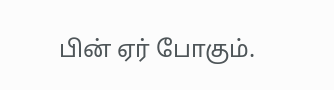பின் ஏர் போகும்.